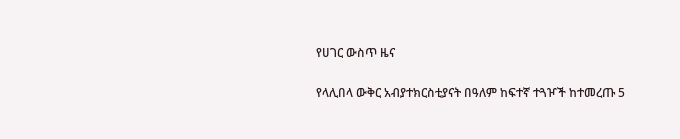የሀገር ውስጥ ዜና

የላሊበላ ውቅር አብያተክርስቲያናት በዓለም ከፍተኛ ተጓዦች ከተመረጡ 5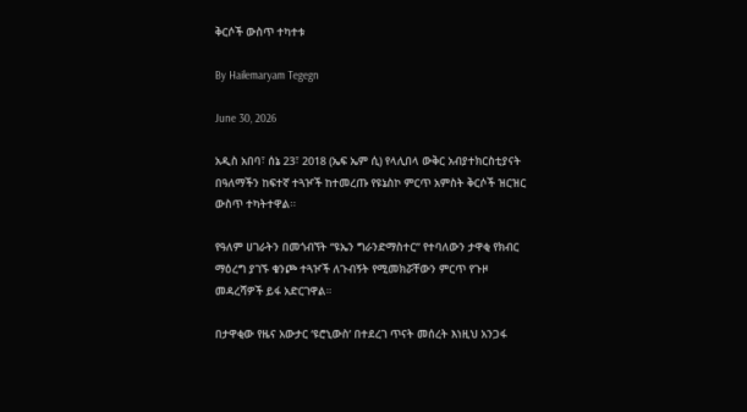ቅርሶች ውስጥ ተካተቱ

By Hailemaryam Tegegn

June 30, 2026

አዲስ አበባ፣ ሰኔ 23፣ 2018 (ኤፍ ኤም ሲ) የላሊበላ ውቅር አብያተክርስቲያናት በዓለማችን ከፍተኛ ተጓዦች ከተመረጡ የዩኔስኮ ምርጥ አምስት ቅርሶች ዝርዝር ውስጥ ተካትተዋል፡፡

የዓለም ሀገራትን በመጎብኘት “ዩኤን ግራንድማስተር” የተባለውን ታዋቂ የክብር ማዕረግ ያገኙ ቁንጮ ተጓዦች ለጉብኝት የሚመክሯቸውን ምርጥ የጉዞ መዳረሻዎች ይፋ አድርገዋል።

በታዋቂው የዜና አውታር ‘ዩሮኒውስ’ በተደረገ ጥናት መሰረት እነዚህ አንጋፋ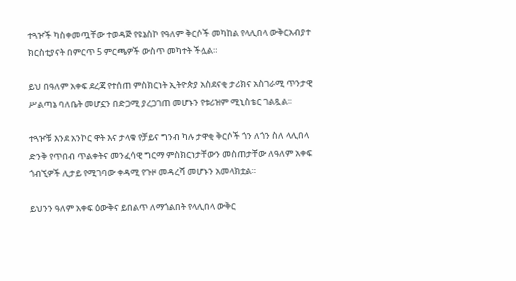ተጓዦች ካስቀመጧቸው ተወዳጅ የዩኔስኮ የዓለም ቅርሶች መካከል የላሊበላ ውቅርአብያተ ክርስቲያናት በምርጥ 5 ምርጫዎች ውስጥ መካተት ችሏል።

ይህ በዓለም አቀፍ ደረጃ የተሰጠ ምስክርነት ኢትዮጵያ አስደናቂ ታሪክና አስገራሚ ጥንታዊ ሥልጣኔ ባለቤት መሆኗን በድጋሚ ያረጋገጠ መሆኑን የቱሪዝም ሚኒስቴር ገልጿል፡፡

ተጓዦቹ እንደ አንኮር ዋት እና ታላቁ የቻይና ግንብ ካሉ ታዋቂ ቅርሶች ጎን ለጎን ስለ ላሊበላ ድንቅ የጥበብ ጥልቀትና መንፈሳዊ ግርማ ምስክርነታቸውን መስጠታቸው ለዓለም አቀፍ ጎብኚዎች ሊታይ የሚገባው ቀዳሚ የጉዞ መዳረሻ መሆኑን አመላክቷል።

ይህንን ዓለም አቀፍ ዕውቅና ይበልጥ ለማጎልበት የላሊበላ ውቅር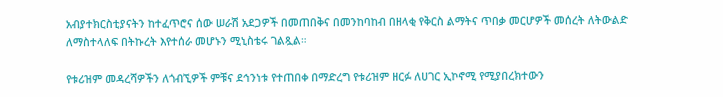አብያተክርስቲያናትን ከተፈጥሮና ሰው ሠራሽ አደጋዎች በመጠበቅና በመንከባከብ በዘላቂ የቅርስ ልማትና ጥበቃ መርሆዎች መሰረት ለትውልድ ለማስተላለፍ በትኩረት እየተሰራ መሆኑን ሚኒስቴሩ ገልጿል።

የቱሪዝም መዳረሻዎችን ለጎብኚዎች ምቹና ደኅንነቱ የተጠበቀ በማድረግ የቱሪዝም ዘርፉ ለሀገር ኢኮኖሚ የሚያበረክተውን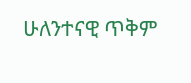ሁለንተናዊ ጥቅም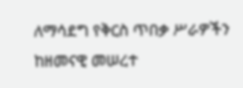ለማሳደግ የቅርስ ጥበቃ ሥራዎችን ከዘመናዊ መሠረተ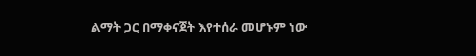ልማት ጋር በማቀናጀት እየተሰራ መሆኑም ነው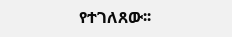የተገለጸው፡፡